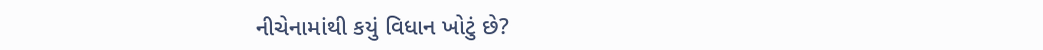નીચેનામાંથી કયું વિધાન ખોટું છે?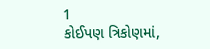1
કોઈપણ ત્રિકોણમાં,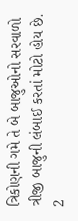ત્રિકોણની ગમે તે બે બાજુઓનો સરવાળો ત્રીજી બાજુની લંબાઈ કરતાં મોટો હોય છે.
2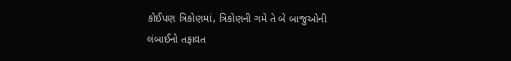કોઈપણ ત્રિકોણમાં, ત્રિકોણની ગમે તે બે બાજુઓની લંબાઈનો તફાવત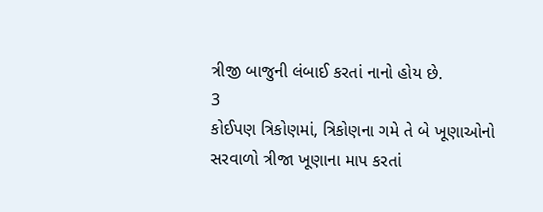ત્રીજી બાજુની લંબાઈ કરતાં નાનો હોય છે.
3
કોઈપણ ત્રિકોણમાં, ત્રિકોણના ગમે તે બે ખૂણાઓનો સરવાળો ત્રીજા ખૂણાના માપ કરતાં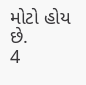મોટો હોય છે.
4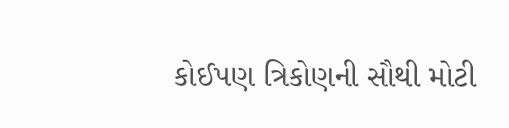કોઈપણ ત્રિકોણની સૌથી મોટી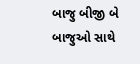બાજુ બીજી બે બાજુઓ સાથે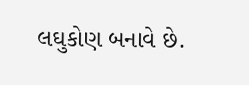લઘુકોણ બનાવે છે.